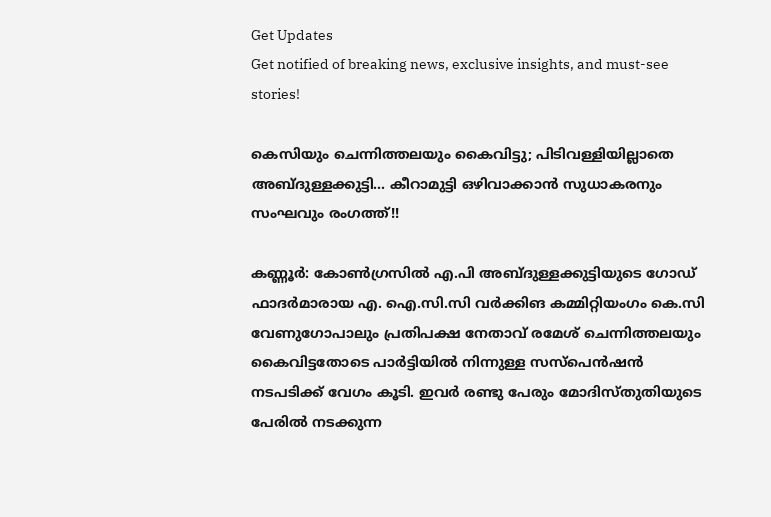Get Updates
Get notified of breaking news, exclusive insights, and must-see stories!

കെസിയും ചെന്നിത്തലയും കൈവിട്ടു; പിടിവള്ളിയില്ലാതെ അബ്ദുള്ളക്കുട്ടി... കീറാമുട്ടി ഒഴിവാക്കാന്‍ സുധാകരനും സംഘവും രംഗത്ത്!!

കണ്ണൂര്‍: കോണ്‍ഗ്രസില്‍ എ.പി അബ്ദുള്ളക്കുട്ടിയുടെ ഗോഡ് ഫാദര്‍മാരായ എ. ഐ.സി.സി വര്‍ക്കിങ കമ്മിറ്റിയംഗം കെ.സി വേണുഗോപാലും പ്രതിപക്ഷ നേതാവ് രമേശ് ചെന്നിത്തലയും കൈവിട്ടതോടെ പാര്‍ട്ടിയില്‍ നിന്നുള്ള സസ്‌പെന്‍ഷന്‍ നടപടിക്ക് വേഗം കൂടി. ഇവര്‍ രണ്ടു പേരും മോദിസ്തുതിയുടെ പേരില്‍ നടക്കുന്ന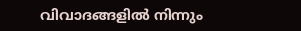വിവാദങ്ങളില്‍ നിന്നും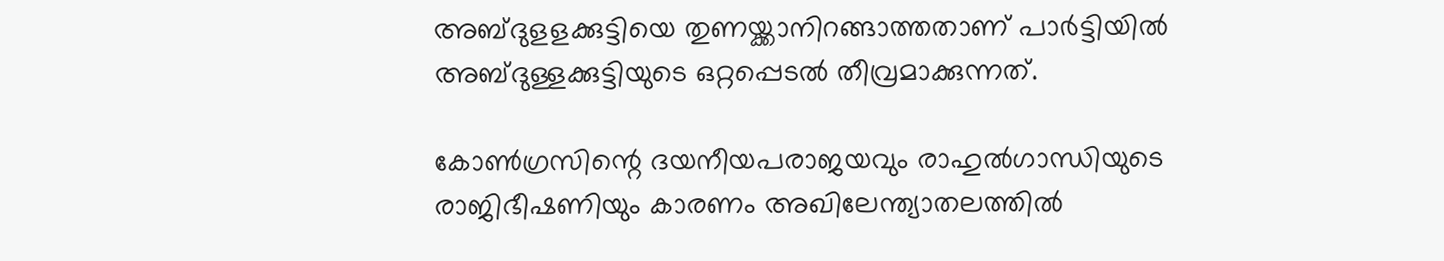അബ്ദുളളക്കുട്ടിയെ തുണയ്ക്കാനിറങ്ങാത്തതാണ് പാര്‍ട്ടിയില്‍ അബ്ദുള്ളക്കുട്ടിയുടെ ഒറ്റപ്പെടല്‍ തീവ്രമാക്കുന്നത്.

കോണ്‍ഗ്രസിന്റെ ദയനീയപരാജയവും രാഹുല്‍ഗാന്ധിയുടെ രാജിഭീഷണിയും കാരണം അഖിലേന്ത്യാതലത്തില്‍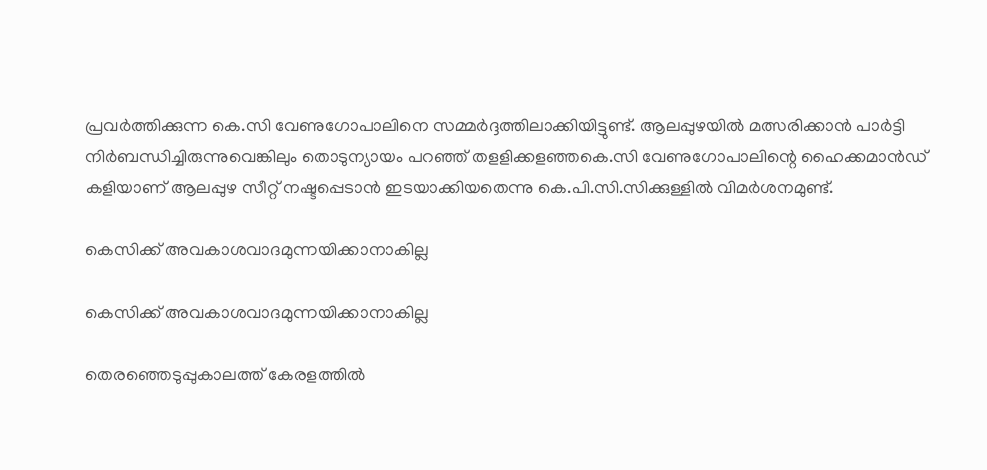പ്രവര്‍ത്തിക്കുന്ന കെ.സി വേണുഗോപാലിനെ സമ്മര്‍ദ്ദത്തിലാക്കിയിട്ടുണ്ട്. ആലപ്പുഴയില്‍ മത്സരിക്കാന്‍ പാര്‍ട്ടി നിര്‍ബന്ധിച്ചിരുന്നുവെങ്കിലും തൊടുന്യായം പറഞ്ഞ് തളളിക്കളഞ്ഞകെ.സി വേണുഗോപാലിന്റെ ഹൈക്കമാന്‍ഡ് കളിയാണ് ആലപ്പുഴ സീറ്റ് നഷ്ടപ്പെടാന്‍ ഇടയാക്കിയതെന്നു കെ.പി.സി.സിക്കുള്ളില്‍ വിമര്‍ശനമുണ്ട്.

കെസിക്ക് അവകാശവാദമുന്നയിക്കാനാകില്ല

കെസിക്ക് അവകാശവാദമുന്നയിക്കാനാകില്ല

തെരഞ്ഞെടുപ്പുകാലത്ത് കേരളത്തില്‍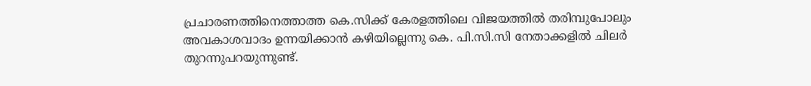പ്രചാരണത്തിനെത്താത്ത കെ.സിക്ക് കേരളത്തിലെ വിജയത്തില്‍ തരിമ്പുപോലും അവകാശവാദം ഉന്നയിക്കാന്‍ കഴിയില്ലെന്നു കെ. പി.സി.സി നേതാക്കളില്‍ ചിലര്‍ തുറന്നുപറയുന്നുണ്ട്.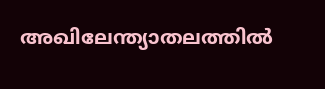അഖിലേന്ത്യാതലത്തില്‍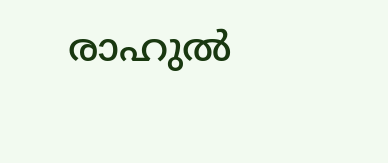രാഹുല്‍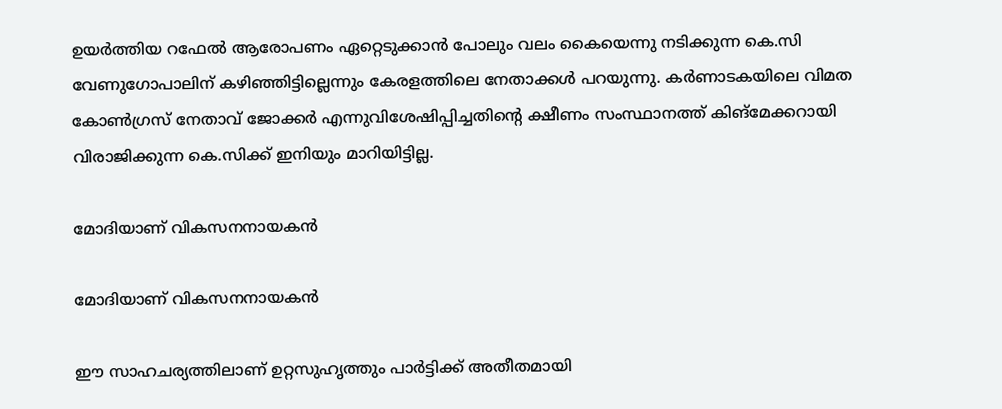ഉയര്‍ത്തിയ റഫേല്‍ ആരോപണം ഏറ്റെടുക്കാന്‍ പോലും വലം കൈയെന്നു നടിക്കുന്ന കെ.സി വേണുഗോപാലിന് കഴിഞ്ഞിട്ടില്ലെന്നും കേരളത്തിലെ നേതാക്കള്‍ പറയുന്നു. കര്‍ണാടകയിലെ വിമത കോണ്‍ഗ്രസ് നേതാവ് ജോക്കര്‍ എന്നുവിശേഷിപ്പിച്ചതിന്റെ ക്ഷീണം സംസ്ഥാനത്ത് കിങ്‌മേക്കറായി വിരാജിക്കുന്ന കെ.സിക്ക് ഇനിയും മാറിയിട്ടില്ല.

മോദിയാണ് വികസനനായകൻ

മോദിയാണ് വികസനനായകൻ

ഈ സാഹചര്യത്തിലാണ് ഉറ്റസുഹൃത്തും പാര്‍ട്ടിക്ക് അതീതമായി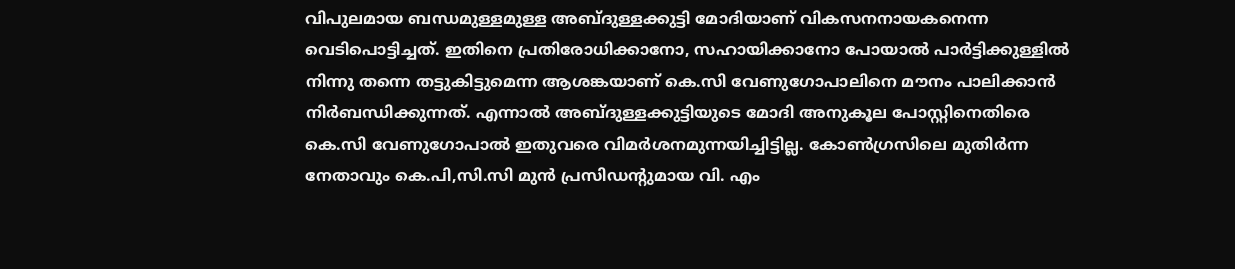വിപുലമായ ബന്ധമുള്ളമുള്ള അബ്ദുള്ളക്കുട്ടി മോദിയാണ് വികസനനായകനെന്ന വെടിപൊട്ടിച്ചത്. ഇതിനെ പ്രതിരോധിക്കാനോ, സഹായിക്കാനോ പോയാല്‍ പാര്‍ട്ടിക്കുള്ളില്‍ നിന്നു തന്നെ തട്ടുകിട്ടുമെന്ന ആശങ്കയാണ് കെ.സി വേണുഗോപാലിനെ മൗനം പാലിക്കാന്‍ നിര്‍ബന്ധിക്കുന്നത്. എന്നാല്‍ അബ്ദുള്ളക്കുട്ടിയുടെ മോദി അനുകൂല പോസ്റ്റിനെതിരെ കെ.സി വേണുഗോപാല്‍ ഇതുവരെ വിമര്‍ശനമുന്നയിച്ചിട്ടില്ല. കോണ്‍ഗ്രസിലെ മുതിര്‍ന്ന നേതാവും കെ.പി,സി.സി മുന്‍ പ്രസിഡന്റുമായ വി. എം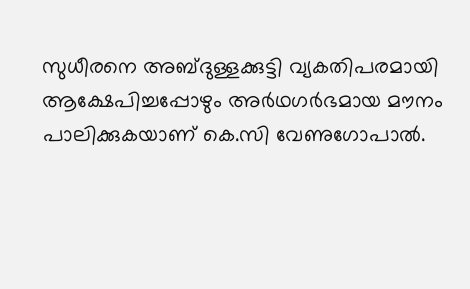സുധീരനെ അബ്ദുള്ളക്കുട്ടി വ്യകതിപരമായി ആക്ഷേപിച്ചപ്പോഴും അര്‍ഥഗര്‍ഭമായ മൗനം പാലിക്കുകയാണ് കെ.സി വേണുഗോപാല്‍.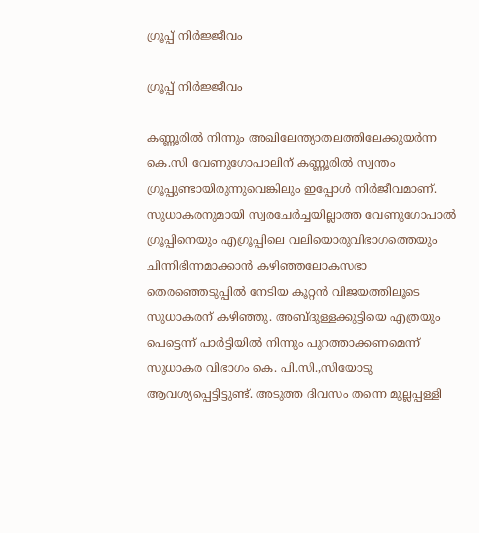ഗ്രൂപ്പ് നിർജ്ജീവം

ഗ്രൂപ്പ് നിർജ്ജീവം

കണ്ണൂരില്‍ നിന്നും അഖിലേന്ത്യാതലത്തിലേക്കുയര്‍ന്ന കെ.സി വേണുഗോപാലിന് കണ്ണൂരില്‍ സ്വന്തം ഗ്രൂപ്പുണ്ടായിരുന്നുവെങ്കിലും ഇപ്പോള്‍ നിര്‍ജീവമാണ്. സുധാകരനുമായി സ്വരചേര്‍ച്ചയില്ലാത്ത വേണുഗോപാല്‍ ഗ്രൂപ്പിനെയും എഗ്രൂപ്പിലെ വലിയൊരുവിഭാഗത്തെയും ചിന്നിഭിന്നമാക്കാന്‍ കഴിഞ്ഞലോകസഭാ തെരഞ്ഞെടുപ്പില്‍ നേടിയ കൂറ്റന്‍ വിജയത്തിലൂടെ സുധാകരന് കഴിഞ്ഞു. അബ്ദുള്ളക്കുട്ടിയെ എത്രയും പെട്ടെന്ന് പാര്‍ട്ടിയില്‍ നിന്നും പുറത്താക്കണമെന്ന് സുധാകര വിഭാഗം കെ. പി.സി.,സിയോടു ആവശ്യപ്പെട്ടിട്ടുണ്ട്. അടുത്ത ദിവസം തന്നെ മുല്ലപ്പള്ളി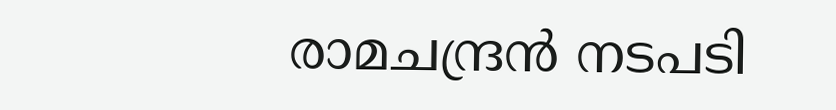രാമചന്ദ്രന്‍ നടപടി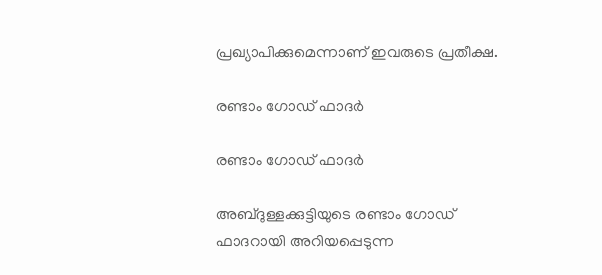പ്രഖ്യാപിക്കുമെന്നാണ് ഇവരുടെ പ്രതീക്ഷ.

രണ്ടാം ഗോഡ് ഫാദർ

രണ്ടാം ഗോഡ് ഫാദർ

അബ്ദുള്ളക്കുട്ടിയുടെ രണ്ടാം ഗോഡ് ഫാദറായി അറിയപ്പെടുന്ന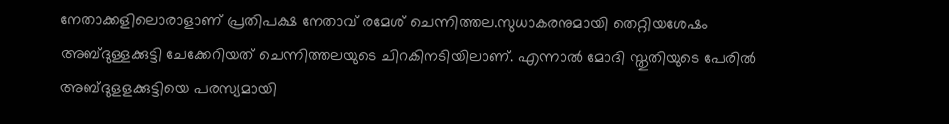നേതാക്കളിലൊരാളാണ് പ്രതിപക്ഷ നേതാവ് രമേശ് ചെന്നിത്തല.സുധാകരനുമായി തെറ്റിയശേഷം അബ്ദുള്ളക്കുട്ടി ചേക്കേറിയത് ചെന്നിത്തലയുടെ ചിറകിനടിയിലാണ്. എന്നാല്‍ മോദി സ്തുതിയുടെ പേരില്‍ അബ്ദുളളക്കുട്ടിയെ പരസ്യമായി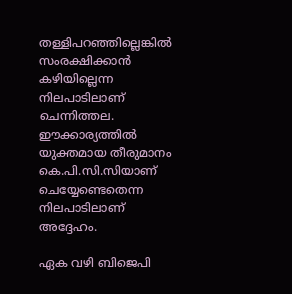തള്ളിപറഞ്ഞില്ലെങ്കില്‍ സംരക്ഷിക്കാന്‍ കഴിയില്ലെന്ന നിലപാടിലാണ് ചെന്നിത്തല. ഈക്കാര്യത്തില്‍ യുക്തമായ തീരുമാനം കെ.പി.സി.സിയാണ് ചെയ്യേണ്ടെതെന്ന നിലപാടിലാണ് അദ്ദേഹം.

ഏക വഴി ബിജെപി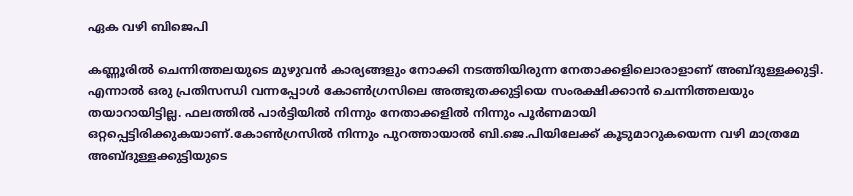ഏക വഴി ബിജെപി

കണ്ണൂരില്‍ ചെന്നിത്തലയുടെ മുഴുവന്‍ കാര്യങ്ങളും നോക്കി നടത്തിയിരുന്ന നേതാക്കളിലൊരാളാണ് അബ്ദുള്ളക്കുട്ടി. എന്നാല്‍ ഒരു പ്രതിസന്ധി വന്നപ്പോള്‍ കോണ്‍ഗ്രസിലെ അത്ഭുതക്കുട്ടിയെ സംരക്ഷിക്കാന്‍ ചെന്നിത്തലയും തയാറായിട്ടില്ല. ഫലത്തില്‍ പാര്‍ട്ടിയില്‍ നിന്നും നേതാക്കളില്‍ നിന്നും പൂര്‍ണമായി ഒറ്റപ്പെട്ടിരിക്കുകയാണ്.കോണ്‍ഗ്രസില്‍ നിന്നും പുറത്തായാല്‍ ബി.ജെ.പിയിലേക്ക് കൂടുമാറുകയെന്ന വഴി മാത്രമേ അബ്ദുള്ളക്കുട്ടിയുടെ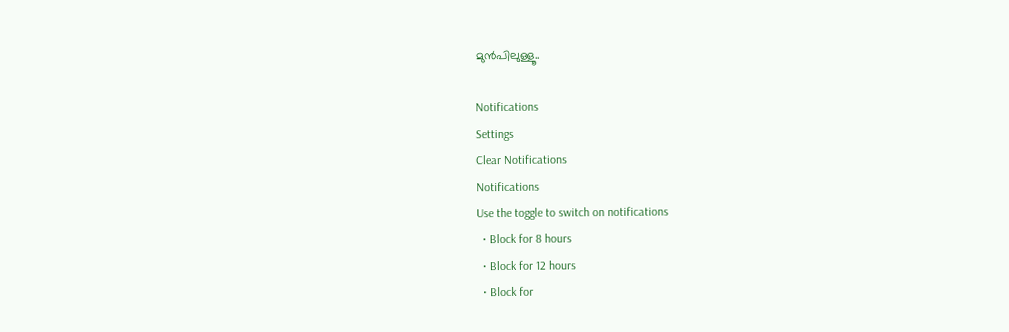മുന്‍പിലുള്ളൂ..

Notifications
Settings
Clear Notifications
Notifications
Use the toggle to switch on notifications
  • Block for 8 hours
  • Block for 12 hours
  • Block for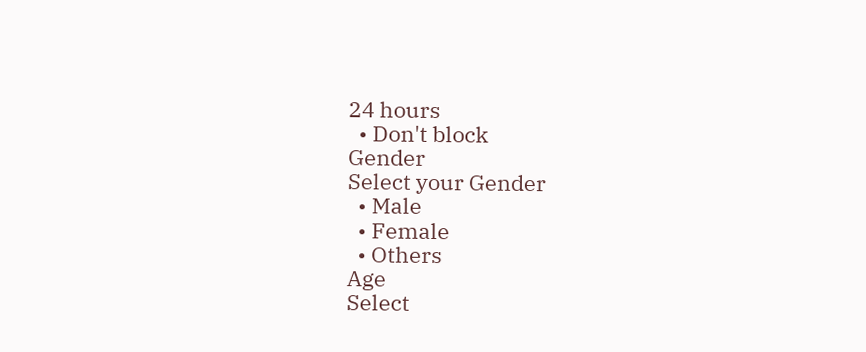24 hours
  • Don't block
Gender
Select your Gender
  • Male
  • Female
  • Others
Age
Select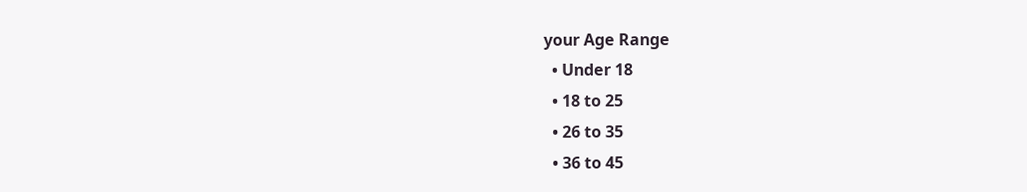your Age Range
  • Under 18
  • 18 to 25
  • 26 to 35
  • 36 to 45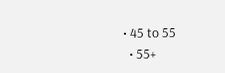• 45 to 55
  • 55+